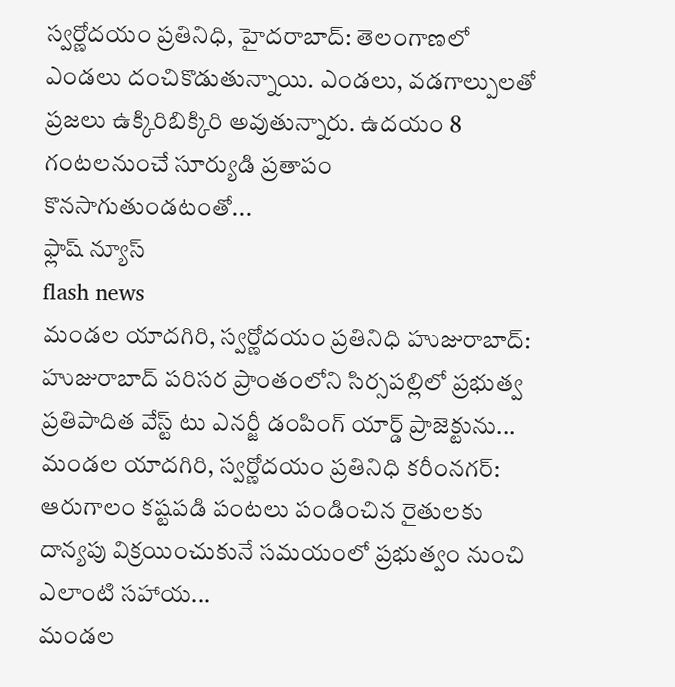స్వర్ణోదయం ప్రతినిధి, హైదరాబాద్: తెలంగాణలో ఎండలు దంచికొడుతున్నాయి. ఎండలు, వడగాల్పులతో ప్రజలు ఉక్కిరిబిక్కిరి అవుతున్నారు. ఉదయం 8 గంటలనుంచే సూర్యుడి ప్రతాపం కొనసాగుతుండటంతో...
ఫ్లాష్ న్యూస్
flash news
మండల యాదగిరి, స్వర్ణోదయం ప్రతినిధి హుజురాబాద్: హుజురాబాద్ పరిసర ప్రాంతంలోని సిర్సపల్లిలో ప్రభుత్వ ప్రతిపాదిత వేస్ట్ టు ఎనర్జీ డంపింగ్ యార్డ్ ప్రాజెక్టును...
మండల యాదగిరి, స్వర్ణోదయం ప్రతినిధి కరీంనగర్: ఆరుగాలం కష్టపడి పంటలు పండించిన రైతులకు దాన్యపు విక్రయించుకునే సమయంలో ప్రభుత్వం నుంచి ఎలాంటి సహాయ...
మండల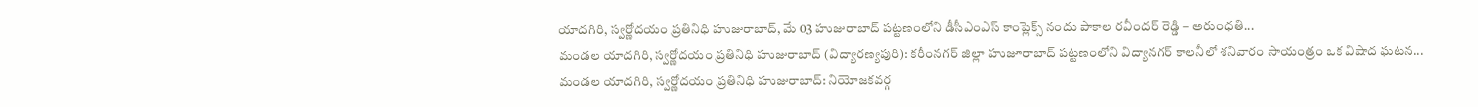యాదగిరి, స్వర్ణోదయం ప్రతినిధి హుజురాబాద్, మే 03 హుజురాబాద్ పట్టణంలోని డీసీఎంఎస్ కాంప్లెక్స్ నందు పాకాల రవీందర్ రెడ్డి – అరుంధతి...
మండల యాదగిరి, స్వర్ణోదయం ప్రతినిధి హుజురాబాద్ (విద్యారణ్యపురి): కరీంనగర్ జిల్లా హుజూరాబాద్ పట్టణంలోని విద్యానగర్ కాలనీలో శనివారం సాయంత్రం ఒక విషాద ఘటన...
మండల యాదగిరి, స్వర్ణోదయం ప్రతినిధి హుజురాబాద్: నియోజకవర్గ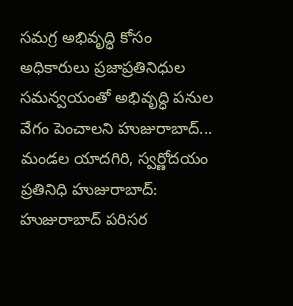సమగ్ర అభివృద్ధి కోసం అధికారులు ప్రజాప్రతినిధుల సమన్వయంతో అభివృద్ధి పనుల వేగం పెంచాలని హుజురాబాద్...
మండల యాదగిరి, స్వర్ణోదయం ప్రతినిధి హుజురాబాద్: హుజురాబాద్ పరిసర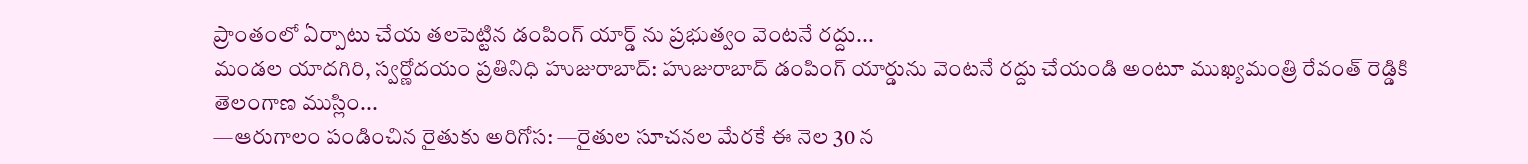ప్రాంతంలో ఏర్పాటు చేయ తలపెట్టిన డంపింగ్ యార్డ్ ను ప్రభుత్వం వెంటనే రద్దు...
మండల యాదగిరి, స్వర్ణోదయం ప్రతినిధి హుజురాబాద్: హుజురాబాద్ డంపింగ్ యార్డును వెంటనే రద్దు చేయండి అంటూ ముఖ్యమంత్రి రేవంత్ రెడ్డికి తెలంగాణ ముస్లిం...
—ఆరుగాలం పండించిన రైతుకు అరిగోస: —రైతుల సూచనల మేరకే ఈ నెల 30 న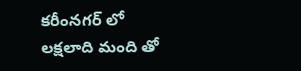కరీంనగర్ లో లక్షలాది మంది తో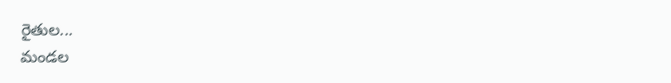రైతుల...
మండల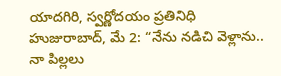యాదగిరి, స్వర్ణోదయం ప్రతినిధి హుజురాబాద్, మే 2: “నేను నడిచి వెళ్లాను.. నా పిల్లలు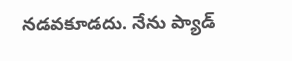నడవకూడదు. నేను ప్యాడ్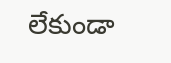లేకుండా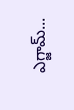ఎగ్జామ్...